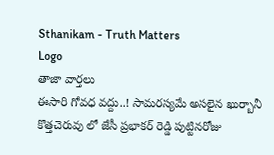Sthanikam - Truth Matters
Logo
తాజా వార్తలు
ఈసారి గోవధ వద్దు..! సామరస్యమే అసలైన ఖుర్బానీ కొత్తచెరువు లో జేసీ ప్రభాకర్ రెడ్డి పుట్టినరోజు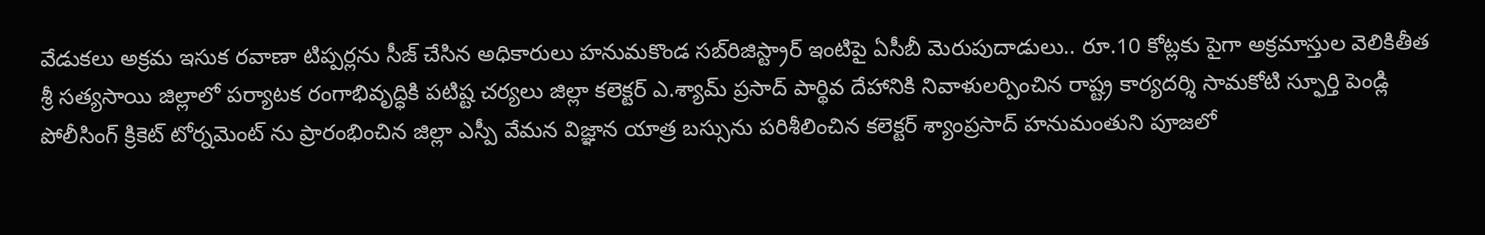వేడుకలు అక్రమ ఇసుక రవాణా టిప్పర్లను సీజ్ చేసిన అధికారులు హనుమకొండ సబ్‌రిజిస్ట్రార్ ఇంటిపై ఏసీబీ మెరుపుదాడులు.. రూ.10 కోట్లకు పైగా అక్రమాస్తుల వెలికితీత శ్రీ సత్యసాయి జిల్లాలో పర్యాటక రంగాభివృద్ధికి పటిష్ట చర్యలు జిల్లా కలెక్టర్ ఎ.శ్యామ్ ప్రసాద్ పార్థివ దేహానికి నివాళులర్పించిన రాష్ట్ర కార్యదర్శి సామకోటి స్ఫూర్తి పెండ్లి పోలీసింగ్ క్రికెట్ టోర్నమెంట్ ను ప్రారంభించిన జిల్లా ఎస్పీ వేమన విజ్ఞాన యాత్ర బస్సును పరిశీలించిన కలెక్టర్ శ్యాంప్రసాద్ హనుమంతుని పూజలో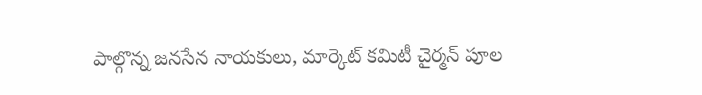పాల్గొన్న జనసేన నాయకులు, మార్కెట్ కమిటీ చైర్మన్ పూల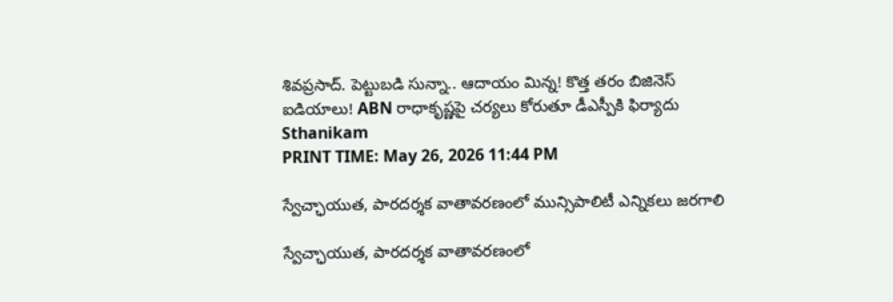శివప్రసాద్. పెట్టుబడి సున్నా.. ఆదాయం మిన్న! కొత్త తరం బిజినెస్ ఐడియాలు! ABN రాధాకృష్ణపై చర్యలు కోరుతూ డీఎస్పీకి ఫిర్యాదు
Sthanikam
PRINT TIME: May 26, 2026 11:44 PM

స్వేచ్ఛాయుత, పారదర్శక వాతావరణంలో మున్సిపాలిటీ ఎన్నికలు జరగాలి

స్వేచ్ఛాయుత, పారదర్శక వాతావరణంలో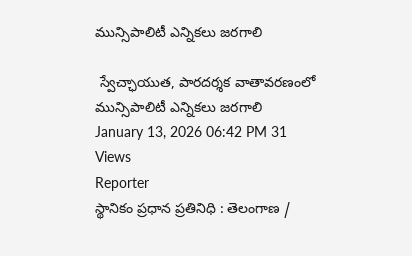మున్సిపాలిటీ ఎన్నికలు జరగాలి

 స్వేచ్ఛాయుత, పారదర్శక వాతావరణంలో మున్సిపాలిటీ ఎన్నికలు జరగాలి
January 13, 2026 06:42 PM 31 Views
Reporter
స్థానికం ప్రధాన ప్రతినిధి : తెలంగాణ /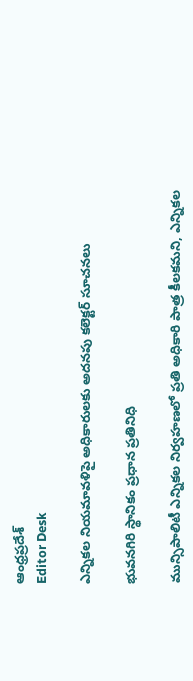ఆంధ్రప్రదేశ్
Editor Desk

ఎన్నికల నియమావళిపై అధికారులకు అదనపు కలెక్టర్ సూచనలు

భువనగిరి స్థానికం ప్రధాన ప్రతినిధి

మున్సిపాలిటీ ఎన్నికల నిర్వహణలో ప్రతి అధికారి పాత్ర కీలకమని, ఎన్నికల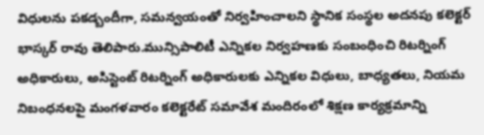విధులను పకడ్బందీగా, సమన్వయంతో నిర్వహించాలని స్థానిక సంస్థల అదనపు కలెక్టర్ భాస్కర్ రావు తెలిపారు.మున్సిపాలిటీ ఎన్నికల నిర్వహణకు సంబంధించి రిటర్నింగ్ అధికారులు, అసిస్టెంట్ రిటర్నింగ్ అధికారులకు ఎన్నికల విధులు, బాధ్యతలు, నియమ నిబంధనలపై మంగళవారం కలెక్టరేట్ సమావేశ మందిరంలో శిక్షణ కార్యక్రమాన్ని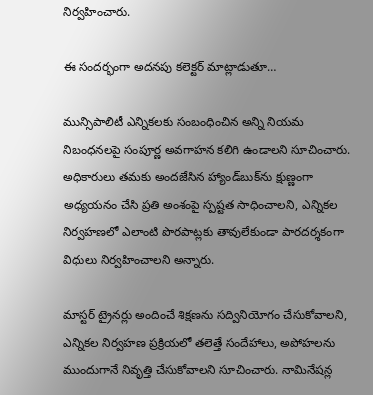నిర్వహించారు.

ఈ సందర్భంగా అదనపు కలెక్టర్ మాట్లాడుతూ…

మున్సిపాలిటీ ఎన్నికలకు సంబంధించిన అన్ని నియమ నిబంధనలపై సంపూర్ణ అవగాహన కలిగి ఉండాలని సూచించారు. అధికారులు తమకు అందజేసిన హ్యాండ్‌బుక్‌ను క్షుణ్ణంగా అధ్యయనం చేసి ప్రతి అంశంపై స్పష్టత సాధించాలని, ఎన్నికల నిర్వహణలో ఎలాంటి పొరపాట్లకు తావులేకుండా పారదర్శకంగా విధులు నిర్వహించాలని అన్నారు.

మాస్టర్ ట్రైనర్లు అందించే శిక్షణను సద్వినియోగం చేసుకోవాలని, ఎన్నికల నిర్వహణ ప్రక్రియలో తలెత్తే సందేహాలు, అపోహలను ముందుగానే నివృత్తి చేసుకోవాలని సూచించారు. నామినేషన్ల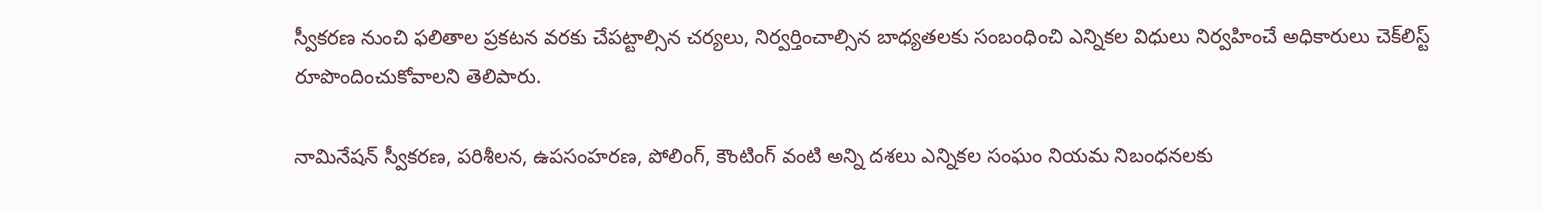స్వీకరణ నుంచి ఫలితాల ప్రకటన వరకు చేపట్టాల్సిన చర్యలు, నిర్వర్తించాల్సిన బాధ్యతలకు సంబంధించి ఎన్నికల విధులు నిర్వహించే అధికారులు చెక్‌లిస్ట్ రూపొందించుకోవాలని తెలిపారు.

నామినేషన్ స్వీకరణ, పరిశీలన, ఉపసంహరణ, పోలింగ్, కౌంటింగ్ వంటి అన్ని దశలు ఎన్నికల సంఘం నియమ నిబంధనలకు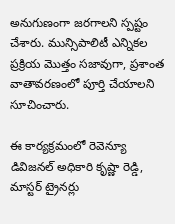అనుగుణంగా జరగాలని స్పష్టం చేశారు. మున్సిపాలిటీ ఎన్నికల ప్రక్రియ మొత్తం సజావుగా, ప్రశాంత వాతావరణంలో పూర్తి చేయాలని సూచించారు.

ఈ కార్యక్రమంలో రెవెన్యూ డివిజనల్ అధికారి కృష్ణా రెడ్డి, మాస్టర్ ట్రైనర్లు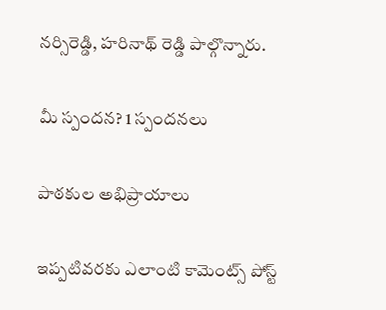నర్సిరెడ్డి, హరినాథ్ రెడ్డి పాల్గొన్నారు.

మీ స్పందన? 1 స్పందనలు

పాఠకుల అభిప్రాయాలు

ఇప్పటివరకు ఎలాంటి కామెంట్స్ పోస్ట్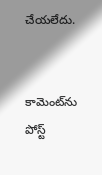చేయలేదు.


కామెంట్‌ను పోస్ట్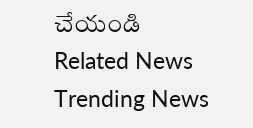చేయండి
Related News
Trending News